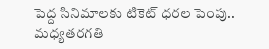పెద్ద సినిమాలకు టికెట్ ధరల పెంపు.. మధ్యతరగతి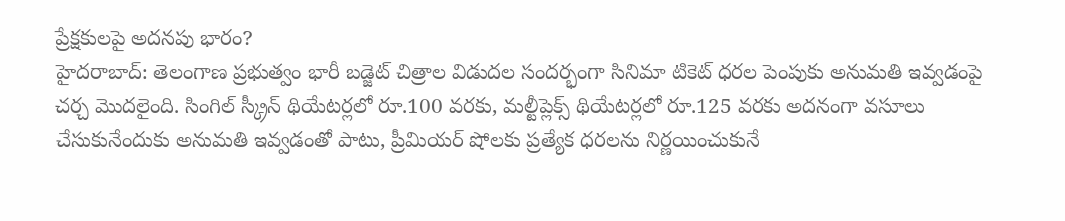ప్రేక్షకులపై అదనపు భారం?
హైదరాబాద్: తెలంగాణ ప్రభుత్వం భారీ బడ్జెట్ చిత్రాల విడుదల సందర్భంగా సినిమా టికెట్ ధరల పెంపుకు అనుమతి ఇవ్వడంపై చర్చ మొదలైంది. సింగిల్ స్క్రీన్ థియేటర్లలో రూ.100 వరకు, మల్టీప్లెక్స్ థియేటర్లలో రూ.125 వరకు అదనంగా వసూలు చేసుకునేందుకు అనుమతి ఇవ్వడంతో పాటు, ప్రీమియర్ షోలకు ప్రత్యేక ధరలను నిర్ణయించుకునే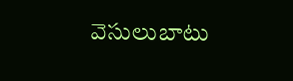వెసులుబాటు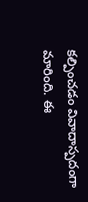కల్పించడం వివాదాస్పదంగా మారింది. ఈ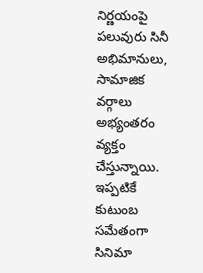నిర్ణయంపై పలువురు సినీ అభిమానులు, సామాజిక వర్గాలు అభ్యంతరం వ్యక్తం చేస్తున్నాయి. ఇప్పటికే కుటుంబ సమేతంగా సినిమా